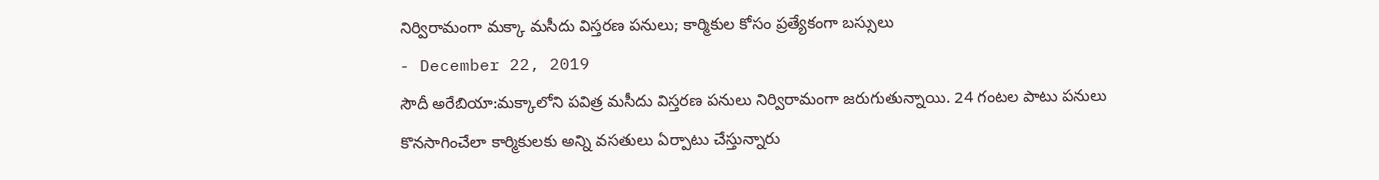నిర్విరామంగా మక్కా మసీదు విస్తరణ పనులు; కార్మికుల కోసం ప్రత్యేకంగా బస్సులు
- December 22, 2019
సౌదీ అరేబియా:మక్కాలోని పవిత్ర మసీదు విస్తరణ పనులు నిర్విరామంగా జరుగుతున్నాయి. 24 గంటల పాటు పనులు కొనసాగించేలా కార్మికులకు అన్ని వసతులు ఏర్పాటు చేస్తున్నారు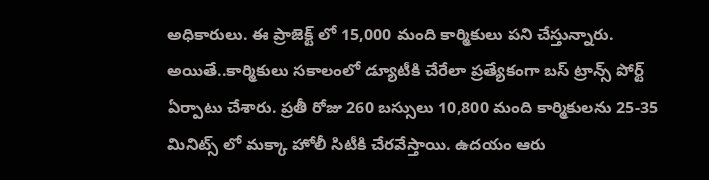అధికారులు. ఈ ప్రాజెక్ట్ లో 15,000 మంది కార్మికులు పని చేస్తున్నారు. అయితే..కార్మికులు సకాలంలో డ్యూటీకి చేరేలా ప్రత్యేకంగా బస్ ట్రాన్స్ పోర్ట్ ఏర్పాటు చేశారు. ప్రతీ రోజు 260 బస్సులు 10,800 మంది కార్మికులను 25-35 మినిట్స్ లో మక్కా హోలీ సిటీకి చేరవేస్తాయి. ఉదయం ఆరు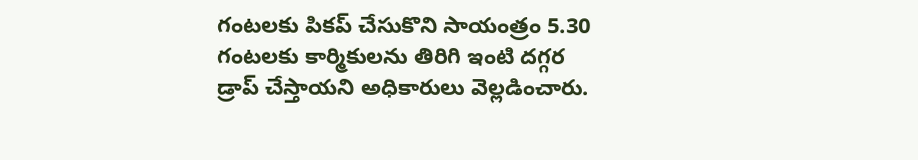గంటలకు పికప్ చేసుకొని సాయంత్రం 5.30 గంటలకు కార్మికులను తిరిగి ఇంటి దగ్గర డ్రాప్ చేస్తాయని అధికారులు వెల్లడించారు.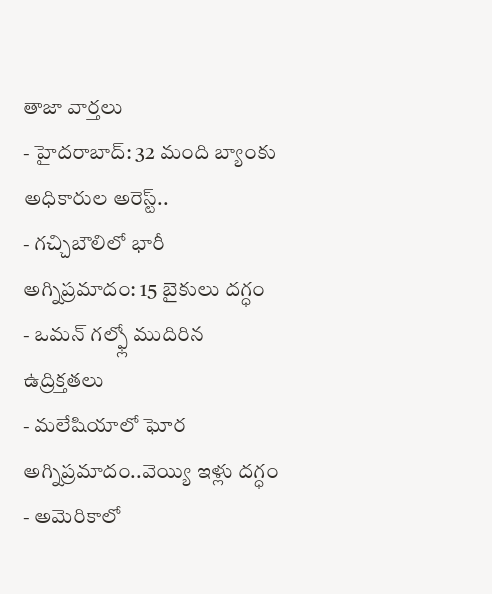తాజా వార్తలు
- హైదరాబాద్: 32 మంది బ్యాంకు అధికారుల అరెస్ట్..
- గచ్చిబౌలిలో భారీ అగ్నిప్రమాదం: 15 బైకులు దగ్ధం
- ఒమన్ గల్ఫ్లో ముదిరిన ఉద్రిక్తతలు
- మలేషియాలో ఘోర అగ్నిప్రమాదం..వెయ్యి ఇళ్లు దగ్ధం
- అమెరికాలో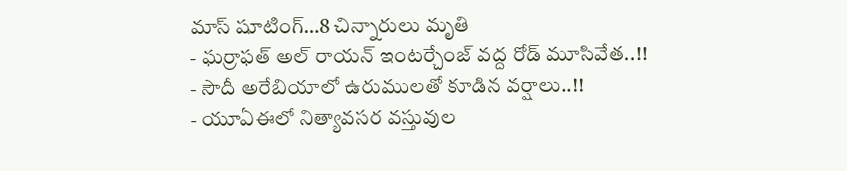మాస్ షూటింగ్…8 చిన్నారులు మృతి
- ఘర్రాఫత్ అల్ రాయన్ ఇంటర్చేంజ్ వద్ద రోడ్ మూసివేత..!!
- సౌదీ అరేబియాలో ఉరుములతో కూడిన వర్షాలు..!!
- యూఏఈలో నిత్యావసర వస్తువుల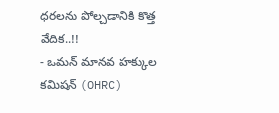ధరలను పోల్చడానికి కొత్త వేదిక..!!
- ఒమన్ మానవ హక్కుల కమిషన్ (OHRC)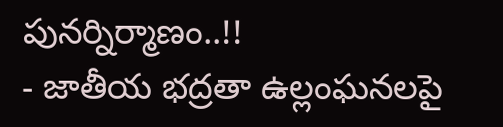పునర్నిర్మాణం..!!
- జాతీయ భద్రతా ఉల్లంఘనలపై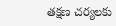తక్షణ చర్యలకు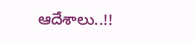ఆదేశాలు..!!